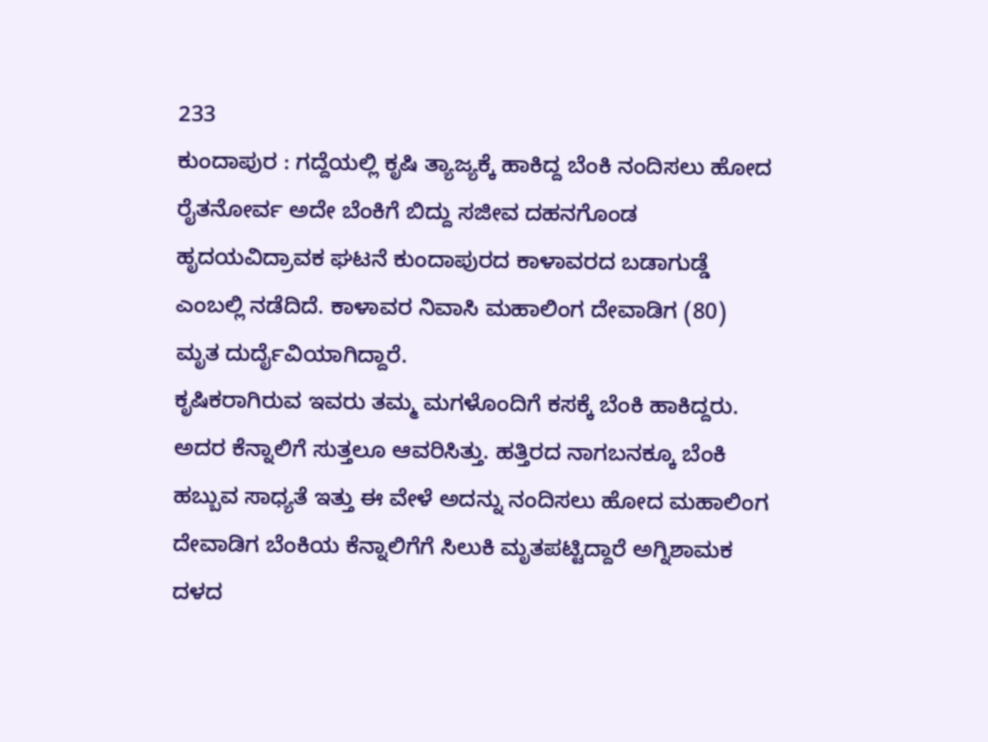233
ಕುಂದಾಪುರ : ಗದ್ದೆಯಲ್ಲಿ ಕೃಷಿ ತ್ಯಾಜ್ಯಕ್ಕೆ ಹಾಕಿದ್ದ ಬೆಂಕಿ ನಂದಿಸಲು ಹೋದ ರೈತನೋರ್ವ ಅದೇ ಬೆಂಕಿಗೆ ಬಿದ್ದು ಸಜೀವ ದಹನಗೊಂಡ ಹೃದಯವಿದ್ರಾವಕ ಘಟನೆ ಕುಂದಾಪುರದ ಕಾಳಾವರದ ಬಡಾಗುಡ್ಡೆ ಎಂಬಲ್ಲಿ ನಡೆದಿದೆ. ಕಾಳಾವರ ನಿವಾಸಿ ಮಹಾಲಿಂಗ ದೇವಾಡಿಗ (80) ಮೃತ ದುರ್ದೈವಿಯಾಗಿದ್ದಾರೆ.
ಕೃಷಿಕರಾಗಿರುವ ಇವರು ತಮ್ಮ ಮಗಳೊಂದಿಗೆ ಕಸಕ್ಕೆ ಬೆಂಕಿ ಹಾಕಿದ್ದರು. ಅದರ ಕೆನ್ನಾಲಿಗೆ ಸುತ್ತಲೂ ಆವರಿಸಿತ್ತು. ಹತ್ತಿರದ ನಾಗಬನಕ್ಕೂ ಬೆಂಕಿ ಹಬ್ಬುವ ಸಾಧ್ಯತೆ ಇತ್ತು ಈ ವೇಳೆ ಅದನ್ನು ನಂದಿಸಲು ಹೋದ ಮಹಾಲಿಂಗ ದೇವಾಡಿಗ ಬೆಂಕಿಯ ಕೆನ್ನಾಲಿಗೆಗೆ ಸಿಲುಕಿ ಮೃತಪಟ್ಟಿದ್ದಾರೆ ಅಗ್ನಿಶಾಮಕ ದಳದ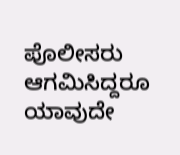ಪೊಲೀಸರು ಆಗಮಿಸಿದ್ದರೂ ಯಾವುದೇ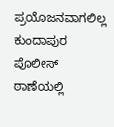ಪ್ರಯೊಜನವಾಗಲಿಲ್ಲ ಕುಂದಾಪುರ ಪೊಲೀಸ್ ಠಾಣೆಯಲ್ಲಿ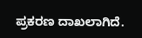ಪ್ರಕರಣ ದಾಖಲಾಗಿದೆ.